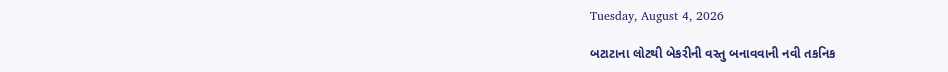Tuesday, August 4, 2026

બટાટાના લોટથી બેકરીની વસ્તુ બનાવવાની નવી તકનિક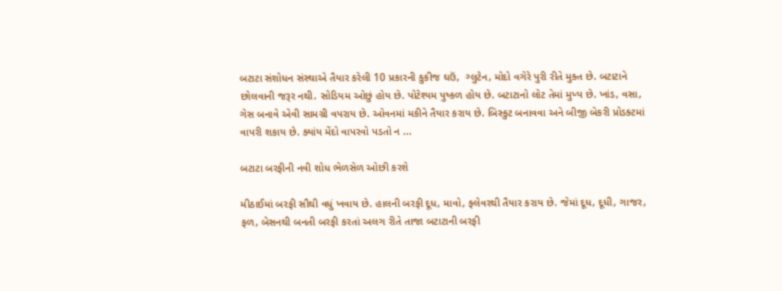બટાટા સંશોધન સંસ્થાએ તૈયાર કરેલી 10 પ્રકારની કુકીજ ઘઉં,  ગ્લુટેન, મોદો વગેરે પુરી રીતે મુક્ત છે. બટાટાને છોલવાની જરૂર નથી. સોડિયમ ઓછું હોય છે. પોટેશ્યમ પુષ્કળ હોય છે. બટાટાનો લોટ તેમાં મુખ્ય છે. ખાંડ, વસા, ગેસ બનાવે એવી સામગ્રી વપરાય છે. ઓવનમાં મકીને તૈયાર કરાય છે. બિસ્કુટ બનાવવા અને બીજી બેકરી પ્રોડક્ટમાં વાપરી શકાય છે. ક્યાંય મેંદો વાપરવો પડતો ન ...

બટાટા બરફીની નવી શોધ ભેળસેળ ઓછી કરશે

મીઠાઈમાં બરફી સૌથી વધું ખવાય છે. હાલની બરફી દૂધ, માવો, ફ્લેવરથી તૈયાર કરાય છે. જેમાં દૂધ, દૂધી, ગાજર, ફળ, બેસનથી બનતી બરફી કરતાં અલગ રીતે તાજા બટાટાની બરફી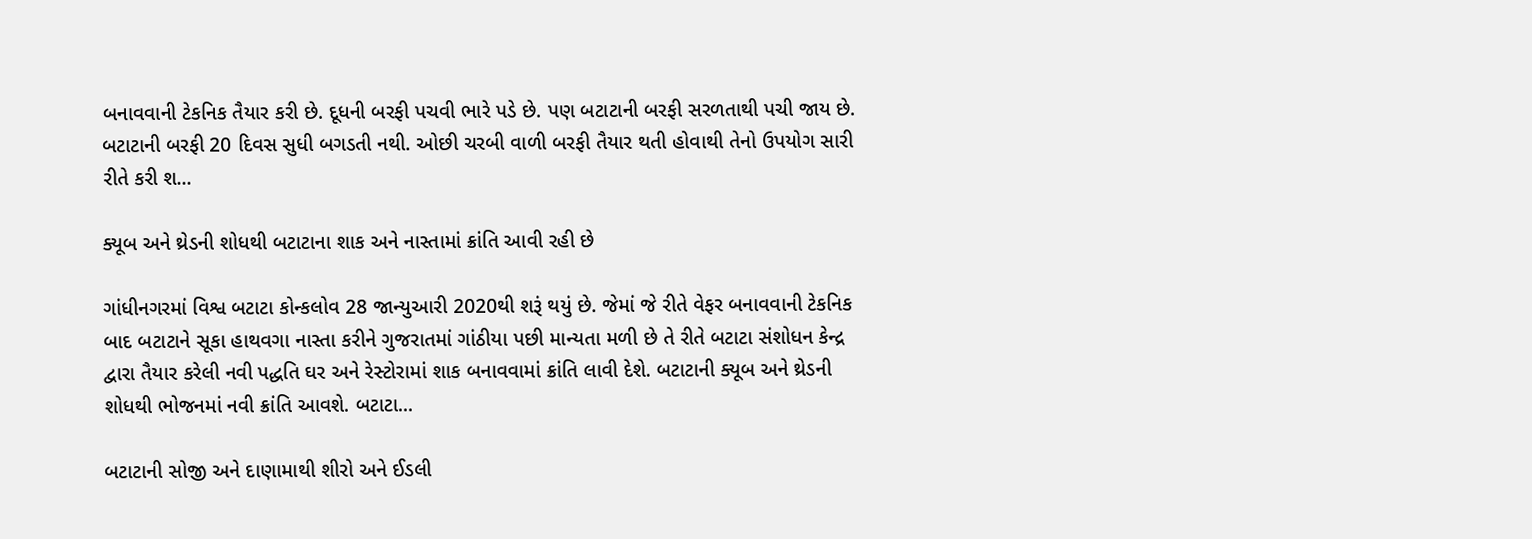બનાવવાની ટેકનિક તૈયાર કરી છે. દૂધની બરફી પચવી ભારે પડે છે. પણ બટાટાની બરફી સરળતાથી પચી જાય છે. બટાટાની બરફી 20 દિવસ સુધી બગડતી નથી. ઓછી ચરબી વાળી બરફી તૈયાર થતી હોવાથી તેનો ઉપયોગ સારી રીતે કરી શ...

ક્યૂબ અને થ્રેડની શોધથી બટાટાના શાક અને નાસ્તામાં ક્રાંતિ આવી રહી છે

ગાંધીનગરમાં વિશ્વ બટાટા કોન્કલોવ 28 જાન્યુઆરી 2020થી શરૂં થયું છે. જેમાં જે રીતે વેફર બનાવવાની ટેકનિક બાદ બટાટાને સૂકા હાથવગા નાસ્તા કરીને ગુજરાતમાં ગાંઠીયા પછી માન્યતા મળી છે તે રીતે બટાટા સંશોધન કેન્દ્ર દ્વારા તૈયાર કરેલી નવી પદ્ધતિ ઘર અને રેસ્ટોરામાં શાક બનાવવામાં ક્રાંતિ લાવી દેશે. બટાટાની ક્યૂબ અને થ્રેડની શોધથી ભોજનમાં નવી ક્રાંતિ આવશે. બટાટા...

બટાટાની સોજી અને દાણામાથી શીરો અને ઈડલી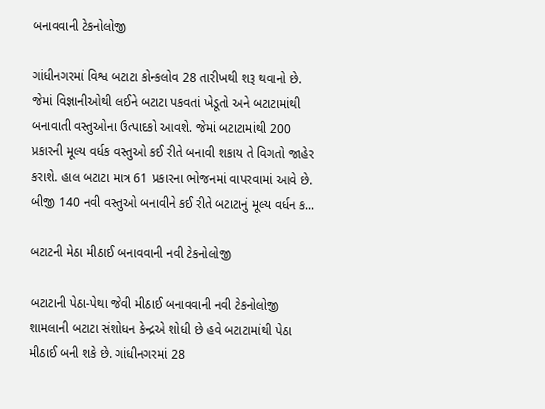બનાવવાની ટેકનોલોજી

ગાંધીનગરમાં વિશ્વ બટાટા કોન્કલોવ 28 તારીખથી શરૂ થવાનો છે. જેમાં વિજ્ઞાનીઓથી લઈને બટાટા પકવતાં ખેડૂતો અને બટાટામાંથી બનાવાતી વસ્તુઓના ઉત્પાદકો આવશે. જેમાં બટાટામાંથી 200 પ્રકારની મૂલ્ય વર્ધક વસ્તુઓ કઈ રીતે બનાવી શકાય તે વિગતો જાહેર કરાશે. હાલ બટાટા માત્ર 61 પ્રકારના ભોજનમાં વાપરવામાં આવે છે. બીજી 140 નવી વસ્તુઓ બનાવીને કઈ રીતે બટાટાનું મૂલ્ય વર્ધન ક...

બટાટની મેઠા મીઠાઈ બનાવવાની નવી ટેકનોલોજી

બટાટાની પેઠા-પેથા જેવી મીઠાઈ બનાવવાની નવી ટેકનોલોજી શામલાની બટાટા સંશોધન કેન્દ્રએ શોધી છે હવે બટાટામાંથી પેઠા મીઠાઈ બની શકે છે. ગાંધીનગરમાં 28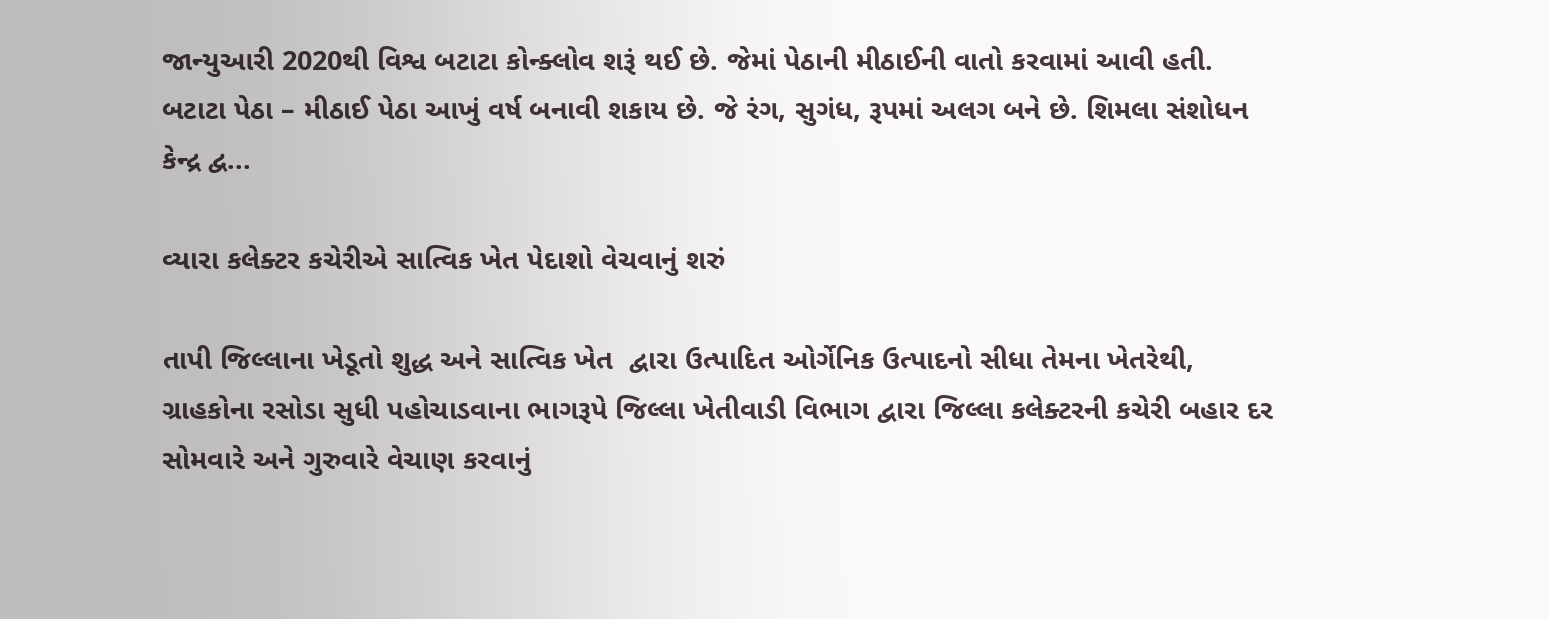જાન્યુઆરી 2020થી વિશ્વ બટાટા કોન્ક્લોવ શરૂં થઈ છે. જેમાં પેઠાની મીઠાઈની વાતો કરવામાં આવી હતી. બટાટા પેઠા – મીઠાઈ પેઠા આખું વર્ષ બનાવી શકાય છે. જે રંગ, સુગંધ, રૂપમાં અલગ બને છે. શિમલા સંશોધન કેન્દ્ર દ્વ...

વ્યારા કલેક્ટર કચેરીએ સાત્વિક ખેત પેદાશો વેચવાનું શરું

તાપી જિલ્લાના ખેડૂતો શુદ્ધ અને સાત્વિક ખેત  દ્વારા ઉત્પાદિત ઓર્ગેનિક ઉત્પાદનો સીધા તેમના ખેતરેથી, ગ્રાહકોના રસોડા સુધી પહોચાડવાના ભાગરૂપે જિલ્લા ખેતીવાડી વિભાગ દ્વારા જિલ્લા કલેક્ટરની કચેરી બહાર દર સોમવારે અને ગુરુવારે વેચાણ કરવાનું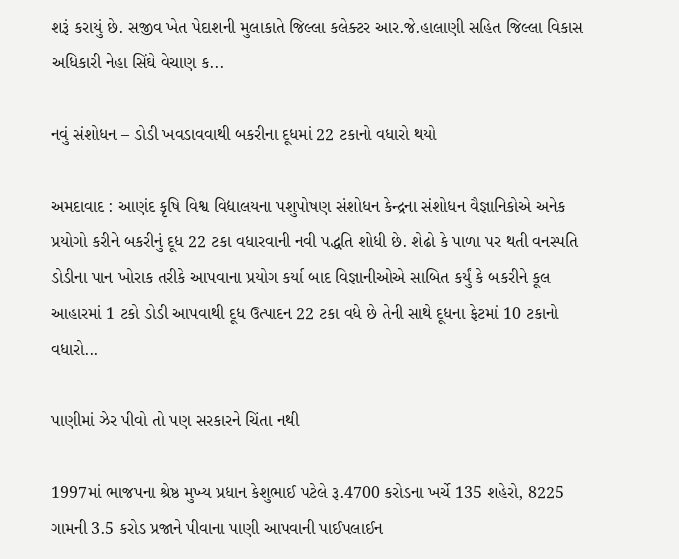શરૂં કરાયું છે. સજીવ ખેત પેદાશની મુલાકાતે જિલ્લા કલેક્ટર આર.જે.હાલાણી સહિત જિલ્લા વિકાસ અધિકારી નેહા સિંઘે વેચાણ ક...

નવું સંશોધન – ડોડી ખવડાવવાથી બકરીના દૂધમાં 22 ટકાનો વધારો થયો

અમદાવાદ : આણંદ કૃષિ વિશ્વ વિદ્યાલયના પશુપોષણ સંશોધન કેન્દ્રના સંશોધન વૈજ્ઞાનિકોએ અનેક પ્રયોગો કરીને બકરીનું દૂધ 22 ટકા વધારવાની નવી પદ્ધતિ શોધી છે. શેઢો કે પાળા પર થતી વનસ્પતિ ડોડીના પાન ખોરાક તરીકે આપવાના પ્રયોગ કર્યા બાદ વિજ્ઞાનીઓએ સાબિત કર્યું કે બકરીને કૂલ આહારમાં 1 ટકો ડોડી આપવાથી દૂધ ઉત્પાદન 22 ટકા વધે છે તેની સાથે દૂધના ફેટમાં 10 ટકાનો વધારો...

પાણીમાં ઝેર પીવો તો પણ સરકારને ચિંતા નથી

1997માં ભાજપના શ્રેષ્ઠ મુખ્ય પ્રધાન કેશુભાઈ પટેલે રૂ.4700 કરોડના ખર્ચે 135 શહેરો, 8225 ગામની 3.5 કરોડ પ્રજાને પીવાના પાણી આપવાની પાઈપલાઈન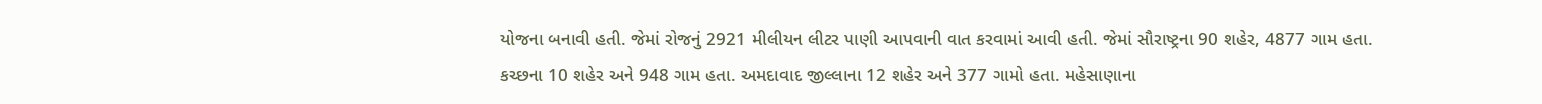યોજના બનાવી હતી. જેમાં રોજનું 2921 મીલીયન લીટર પાણી આપવાની વાત કરવામાં આવી હતી. જેમાં સૌરાષ્ટ્રના 90 શહેર, 4877 ગામ હતા. કચ્છના 10 શહેર અને 948 ગામ હતા. અમદાવાદ જીલ્લાના 12 શહેર અને 377 ગામો હતા. મહેસાણાના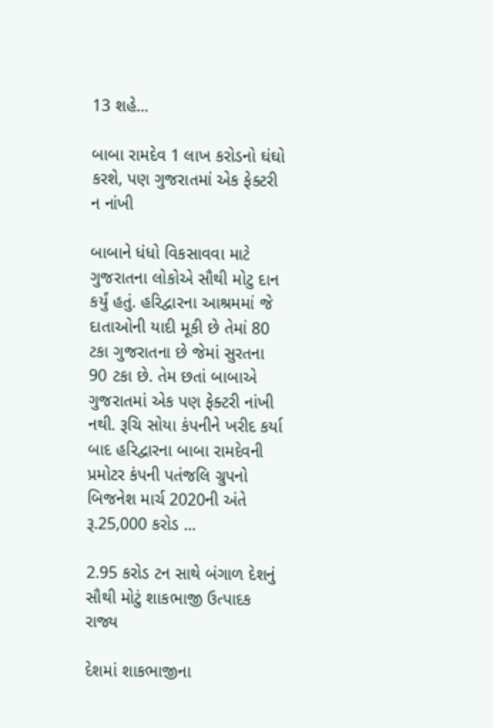13 શહે...

બાબા રામદેવ 1 લાખ કરોડનો ઘંઘો કરશે, પણ ગુજરાતમાં એક ફેક્ટરી ન નાંખી

બાબાને ધંધો વિકસાવવા માટે ગુજરાતના લોકોએ સૌથી મોટુ દાન કર્યું હતું. હરિદ્વારના આશ્રમમાં જે દાતાઓની યાદી મૂકી છે તેમાં 80 ટકા ગુજરાતના છે જેમાં સુરતના 90 ટકા છે. તેમ છતાં બાબાએ ગુજરાતમાં એક પણ ફેક્ટરી નાંખી નથી. રૂચિ સોયા કંપનીને ખરીદ કર્યા બાદ હરિદ્વારના બાબા રામદેવની પ્રમોટર કંપની પતંજલિ ગ્રુપનો બિજનેશ માર્ચ 2020ની અંતે રૂ.25,000 કરોડ ...

2.95 કરોડ ટન સાથે બંગાળ દેશનું સૌથી મોટું શાકભાજી ઉત્પાદક રાજ્ય

દેશમાં શાકભાજીના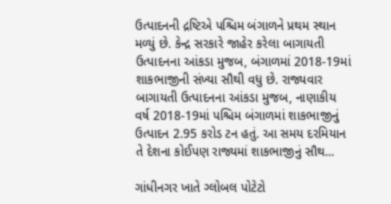ઉત્પાદનની દ્રષ્ટિએ પશ્ચિમ બંગાળને પ્રથમ સ્થાન મળ્યું છે. કેન્દ્ર સરકારે જાહેર કરેલા બાગાયતી ઉત્પાદનના આંકડા મુજબ, બંગાળમાં 2018-19માં શાકભાજીની સંખ્યા સૌથી વધુ છે. રાજ્યવાર બાગાયતી ઉત્પાદનના આંકડા મુજબ, નાણાકીય વર્ષ 2018-19માં પશ્ચિમ બંગાળમાં શાકભાજીનું ઉત્પાદન 2.95 કરોડ ટન હતું. આ સમય દરમિયાન તે દેશના કોઈપણ રાજ્યમાં શાકભાજીનું સૌથ...

ગાંધીનગર ખાતે ગ્લોબલ પોટેટો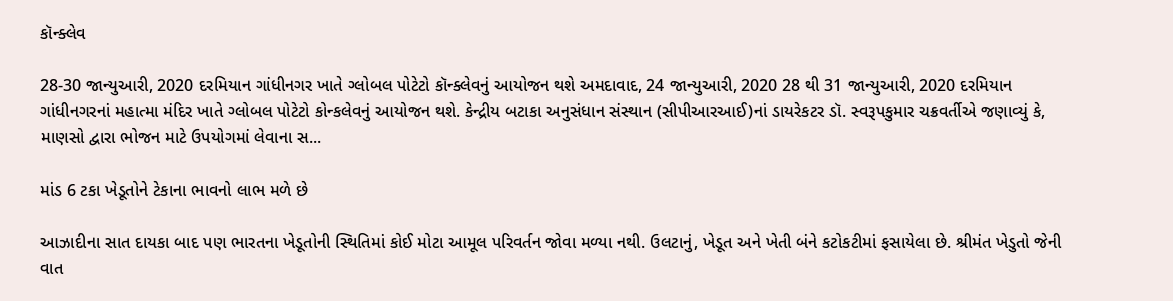કૉન્ક્લેવ

28-30 જાન્યુઆરી, 2020 દરમિયાન ગાંધીનગર ખાતે ગ્લોબલ પોટેટો કૉન્ક્લેવનું આયોજન થશે અમદાવાદ, 24 જાન્યુઆરી, 2020 28 થી 31 જાન્યુઆરી, 2020 દરમિયાન ગાંધીનગરનાં મહાત્મા મંદિર ખાતે ગ્લોબલ પોટેટો કોન્કલેવનું આયોજન થશે. કેન્દ્રીય બટાકા અનુસંધાન સંસ્થાન (સીપીઆરઆઈ)નાં ડાયરેકટર ડૉ. સ્વરૂપકુમાર ચક્રવર્તીએ જણાવ્યું કે, માણસો દ્વારા ભોજન માટે ઉપયોગમાં લેવાના સ...

માંડ 6 ટકા ખેડૂતોને ટેકાના ભાવનો લાભ મળે છે

આઝાદીના સાત દાયકા બાદ પણ ભારતના ખેડૂતોની સ્થિતિમાં કોઈ મોટા આમૂલ પરિવર્તન જોવા મળ્યા નથી. ઉલટાનું, ખેડૂત અને ખેતી બંને કટોકટીમાં ફસાયેલા છે. શ્રીમંત ખેડુતો જેની વાત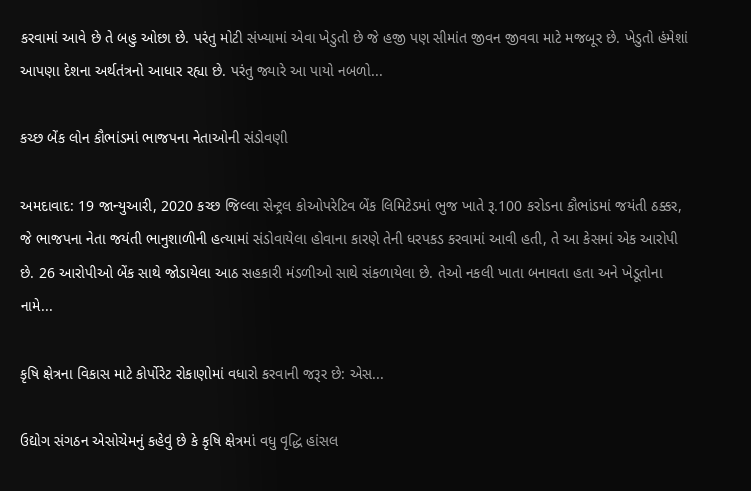કરવામાં આવે છે તે બહુ ઓછા છે. પરંતુ મોટી સંખ્યામાં એવા ખેડુતો છે જે હજી પણ સીમાંત જીવન જીવવા માટે મજબૂર છે. ખેડુતો હંમેશાં આપણા દેશના અર્થતંત્રનો આધાર રહ્યા છે. પરંતુ જ્યારે આ પાયો નબળો...

કચ્છ બેંક લોન કૌભાંડમાં ભાજપના નેતાઓની સંડોવણી

અમદાવાદ: 19 જાન્યુઆરી, 2020 કચ્છ જિલ્લા સેન્ટ્રલ કોઓપરેટિવ બેંક લિમિટેડમાં ભુજ ખાતે રૂ.100 કરોડના કૌભાંડમાં જયંતી ઠક્કર, જે ભાજપના નેતા જયંતી ભાનુશાળીની હત્યામાં સંડોવાયેલા હોવાના કારણે તેની ધરપકડ કરવામાં આવી હતી, તે આ કેસમાં એક આરોપી છે. 26 આરોપીઓ બેંક સાથે જોડાયેલા આઠ સહકારી મંડળીઓ સાથે સંકળાયેલા છે. તેઓ નકલી ખાતા બનાવતા હતા અને ખેડૂતોના નામે...

કૃષિ ક્ષેત્રના વિકાસ માટે કોર્પોરેટ રોકાણોમાં વધારો કરવાની જરૂર છે: એસ...

ઉદ્યોગ સંગઠન એસોચેમનું કહેવું છે કે કૃષિ ક્ષેત્રમાં વધુ વૃદ્ધિ હાંસલ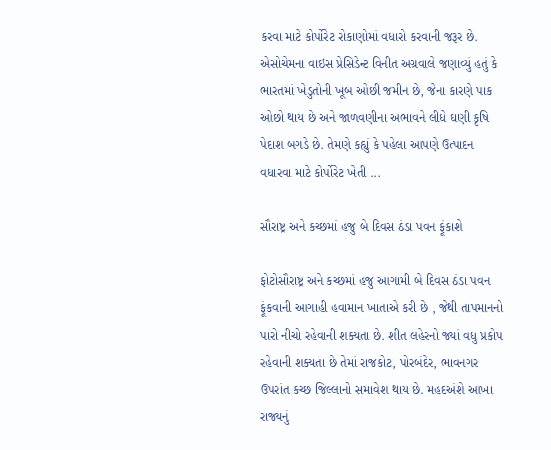કરવા માટે કોર્પોરેટ રોકાણોમાં વધારો કરવાની જરૂર છે. એસોચેમના વાઇસ પ્રેસિડેન્ટ વિનીત અગ્રવાલે જણાવ્યું હતું કે ભારતમાં ખેડુતોની ખૂબ ઓછી જમીન છે, જેના કારણે પાક ઓછો થાય છે અને જાળવણીના અભાવને લીધે ઘણી કૃષિ પેદાશ બગડે છે. તેમણે કહ્યું કે પહેલા આપણે ઉત્પાદન વધારવા માટે કોર્પોરેટ ખેતી ...

સૌરાષ્ટ્ર અને કચ્છમાં હજુ બે દિવસ ઠંડા પવન ફૂંકાશે

ફોટોસૌરાષ્ટ્ર અને કચ્છમાં હજુ આગામી બે દિવસ ઠંડા પવન ફૂંકવાની આગાહી હવામાન ખાતાએ કરી છે , જેથી તાપમાનનો પારો નીચો રહેવાની શક્યતા છે. શીત લહેરનો જ્યાં વધુ પ્રકોપ રહેવાની શક્યતા છે તેમાં રાજકોટ, પોરબંદેર, ભાવનગર ઉપરાંત કચ્છ જિલ્લાનો સમાવેશ થાય છે. મહદઅંશે આખા રાજ્યનું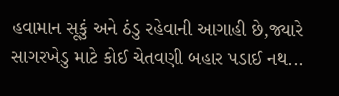હવામાન સૂકું અને ઠંડુ રહેવાની આગાહી છે,જ્યારે સાગરખેડુ માટે કોઈ ચેતવણી બહાર પડાઈ નથ...